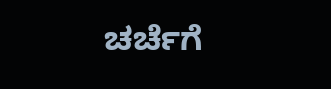ಚರ್ಚೆಗೆ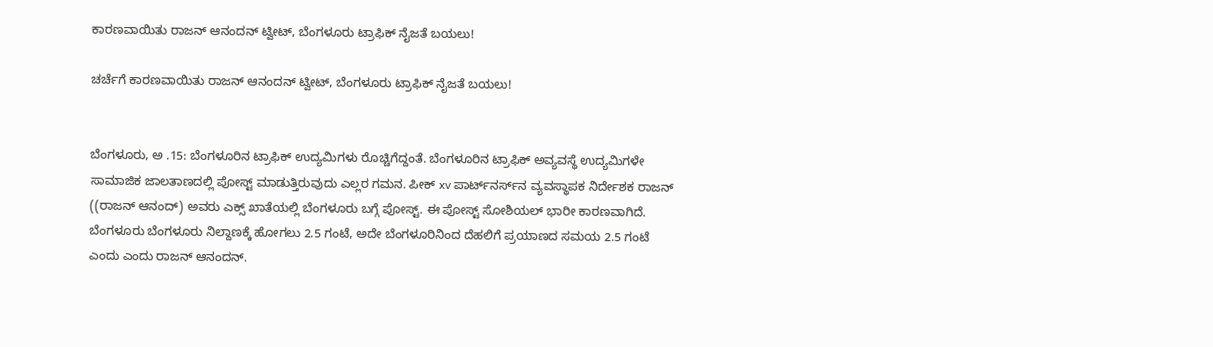ಕಾರಣವಾಯಿತು ರಾಜನ್ ಆನಂದನ್ ಟ್ವೀಟ್, ಬೆಂಗಳೂರು ಟ್ರಾಫಿಕ್ ನೈಜತೆ ಬಯಲು!

ಚರ್ಚೆಗೆ ಕಾರಣವಾಯಿತು ರಾಜನ್ ಆನಂದನ್ ಟ್ವೀಟ್, ಬೆಂಗಳೂರು ಟ್ರಾಫಿಕ್ ನೈಜತೆ ಬಯಲು!


ಬೆಂಗಳೂರು, ಅ .15: ಬೆಂಗಳೂರಿನ ಟ್ರಾಫಿಕ್ ಉದ್ಯಮಿಗಳು ರೊಚ್ಚಿಗೆದ್ದಂತೆ. ಬೆಂಗಳೂರಿನ ಟ್ರಾಫಿಕ್ ಅವ್ಯವಸ್ಥೆ ಉದ್ಯಮಿಗಳೇ ಸಾಮಾಜಿಕ ಜಾಲತಾಣದಲ್ಲಿ ಪೋಸ್ಟ್ ಮಾಡುತ್ತಿರುವುದು ಎಲ್ಲರ ಗಮನ. ಪೀಕ್ xv ಪಾರ್ಟ್‌ನರ್ಸ್‌ನ ವ್ಯವಸ್ಥಾಪಕ ನಿರ್ದೇಶಕ ರಾಜನ್ ((ರಾಜನ್ ಆನಂದ್) ಅವರು ಎಕ್ಸ್ ಖಾತೆಯಲ್ಲಿ ಬೆಂಗಳೂರು ಬಗ್ಗೆ ಪೋಸ್ಟ್. ಈ ಪೋಸ್ಟ್ ಸೋಶಿಯಲ್ ಭಾರೀ ಕಾರಣವಾಗಿದೆ. ಬೆಂಗಳೂರು ಬೆಂಗಳೂರು ನಿಲ್ದಾಣಕ್ಕೆ ಹೋಗಲು 2.5 ಗಂಟೆ, ಅದೇ ಬೆಂಗಳೂರಿನಿಂದ ದೆಹಲಿಗೆ ಪ್ರಯಾಣದ ಸಮಯ 2.5 ಗಂಟೆ ಎಂದು ಎಂದು ರಾಜನ್ ಆನಂದನ್.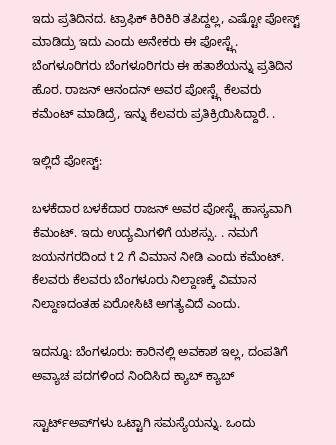ಇದು ಪ್ರತಿದಿನದ. ಟ್ರಾಫಿಕ್ ಕಿರಿಕಿರಿ ತಪಿದ್ದಲ್ಲ, ಎಷ್ಟೋ ಪೋಸ್ಟ್ ಮಾಡಿದ್ರು ಇದು ಎಂದು ಅನೇಕರು ಈ ಪೋಸ್ಟ್ಗೆ. ಬೆಂಗಳೂರಿಗರು ಬೆಂಗಳೂರಿಗರು ಈ ಹತಾಶೆಯನ್ನು ಪ್ರತಿದಿನ ಹೊರ. ರಾಜನ್ ಆನಂದನ್ ಅವರ ಪೋಸ್ಟ್ಗೆ ಕೆಲವರು ಕಮೆಂಟ್ ಮಾಡಿದ್ರೆ, ಇನ್ನು ಕೆಲವರು ಪ್ರತಿಕ್ರಿಯಿಸಿದ್ದಾರೆ. .

ಇಲ್ಲಿದೆ ಪೋಸ್ಟ್:

ಬಳಕೆದಾರ ಬಳಕೆದಾರ ರಾಜನ್ ಅವರ ಪೋಸ್ಟ್ಗೆ ಹಾಸ್ಯವಾಗಿ ಕೆಮಂಟ್. ಇದು ಉದ್ಯಮಿಗಳಿಗೆ ಯಶಸ್ಸು. . ನಮಗೆ ಜಯನಗರದಿಂದ t 2 ಗೆ ವಿಮಾನ ನೀಡಿ ಎಂದು ಕಮೆಂಟ್. ಕೆಲವರು ಕೆಲವರು ಬೆಂಗಳೂರು ನಿಲ್ದಾಣಕ್ಕೆ ವಿಮಾನ ನಿಲ್ದಾಣದಂತಹ ಏರೋಸಿಟಿ ಅಗತ್ಯವಿದೆ ಎಂದು.

ಇದನ್ನೂ: ಬೆಂಗಳೂರು: ಕಾರಿನಲ್ಲಿ ಅವಕಾಶ ಇಲ್ಲ, ದಂಪತಿಗೆ ಅವ್ಯಾಚ ಪದಗಳಿಂದ ನಿಂದಿಸಿದ ಕ್ಯಾಬ್ ಕ್ಯಾಬ್

ಸ್ಟಾರ್ಟ್ಅಪ್‌ಗಳು ಒಟ್ಟಾಗಿ ಸಮಸ್ಯೆಯನ್ನು. ಒಂದು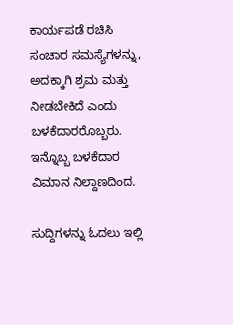ಕಾರ್ಯಪಡೆ ರಚಿಸಿ ಸಂಚಾರ ಸಮಸ್ಯೆಗಳನ್ನು, ಅದಕ್ಕಾಗಿ ಶ್ರಮ ಮತ್ತು ನೀಡಬೇಕಿದೆ ಎಂದು ಬಳಕೆದಾರರೊಬ್ಬರು. ಇನ್ನೊಬ್ಬ ಬಳಕೆದಾರ ವಿಮಾನ ನಿಲ್ದಾಣದಿಂದ.

ಸುದ್ದಿಗಳನ್ನು ಓದಲು ಇಲ್ಲಿ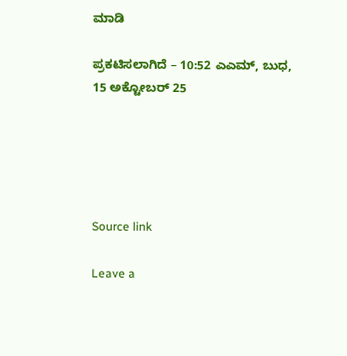ಮಾಡಿ

ಪ್ರಕಟಿಸಲಾಗಿದೆ – 10:52 ಎಎಮ್, ಬುಧ, 15 ಅಕ್ಟೋಬರ್ 25





Source link

Leave a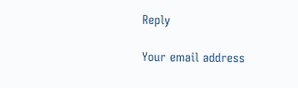Reply

Your email address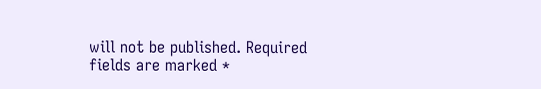will not be published. Required fields are marked *